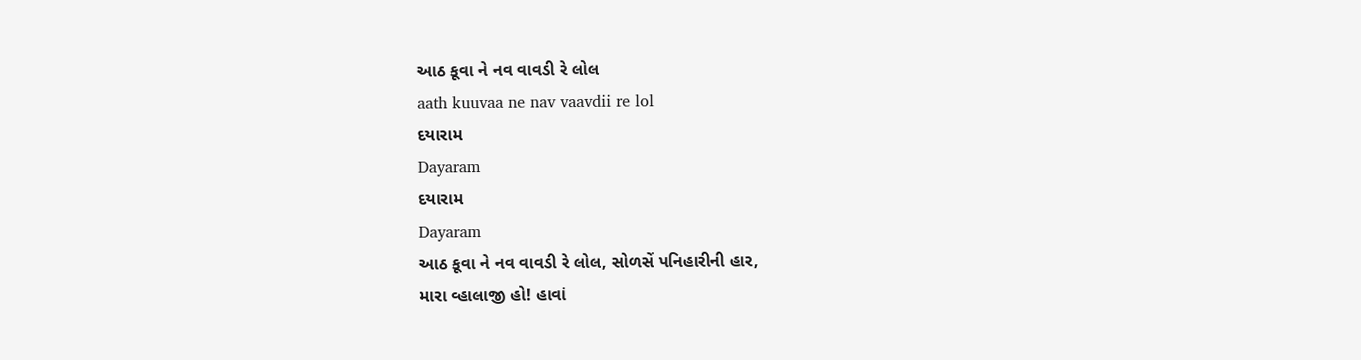આઠ કૂવા ને નવ વાવડી રે લોલ
aath kuuvaa ne nav vaavdii re lol
દયારામ
Dayaram
દયારામ
Dayaram
આઠ કૂવા ને નવ વાવડી રે લોલ, સોળસેં પનિહારીની હાર,
મારા વ્હાલાજી હો! હાવાં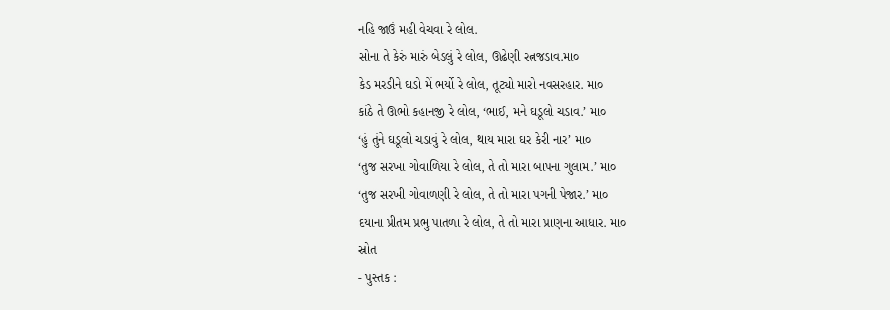નહિ જાઉં મહી વેચવા રે લોલ.
સોના તે કેરું મારું બેડલું રે લોલ, ઊઢેણી રત્નજડાવ.મા૦
કેડ મરડીને ઘડો મેં ભર્યો રે લોલ, તૂટ્યો મારો નવસરહાર. મા૦
કાંઠે તે ઊભો કહાનજી રે લોલ, ‘ભાઈ, મને ઘડૂલો ચડાવ.’ મા૦
‘હું તુંને ઘડૂલો ચડાવું રે લોલ, થાય મારા ઘર કેરી નાર’ મા૦
‘તુજ સરખા ગોવાળિયા રે લોલ, તે તો મારા બાપના ગુલામ.’ મા૦
‘તુજ સરખી ગોવાળણી રે લોલ, તે તો મારા પગની પેજાર.’ મા૦
દયાના પ્રીતમ પ્રભુ પાતળા રે લોલ, તે તો મારા પ્રાણના આધાર. મા૦
સ્રોત
- પુસ્તક :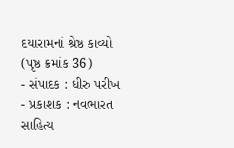દયારામનાં શ્રેષ્ઠ કાવ્યો (પૃષ્ઠ ક્રમાંક 36)
- સંપાદક : ધીરુ પરીખ
- પ્રકાશક : નવભારત સાહિત્ય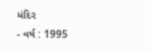મંદિર
- વર્ષ : 1995